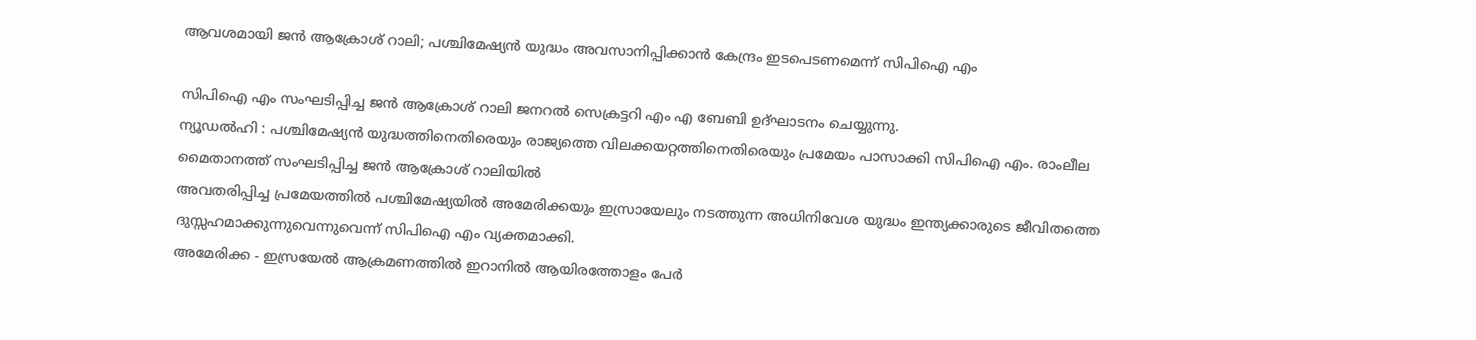ആവശമായി ജൻ ആക്രോശ് റാലി; പശ്ചിമേഷ്യൻ യുദ്ധം അവസാനിപ്പിക്കാൻ കേന്ദ്രം ഇടപെടണമെന്ന് സിപിഐ എം

സിപിഐ എം സംഘടിപ്പിച്ച ജൻ ആക്രോശ് റാലി ജനറൽ സെക്രട്ടറി എം എ ബേബി ഉദ്ഘാടനം ചെയ്യുന്നു.
ന്യൂഡൽഹി : പശ്ചിമേഷ്യൻ യുദ്ധത്തിനെതിരെയും രാജ്യത്തെ വിലക്കയറ്റത്തിനെതിരെയും പ്രമേയം പാസാക്കി സിപിഐ എം. രാംലീല മൈതാനത്ത് സംഘടിപ്പിച്ച ജൻ ആക്രോശ് റാലിയിൽ
അവതരിപ്പിച്ച പ്രമേയത്തിൽ പശ്ചിമേഷ്യയിൽ അമേരിക്കയും ഇസ്രായേലും നടത്തുന്ന അധിനിവേശ യുദ്ധം ഇന്ത്യക്കാരുടെ ജീവിതത്തെ ദുസ്സഹമാക്കുന്നുവെന്നുവെന്ന് സിപിഐ എം വ്യക്തമാക്കി.
അമേരിക്ക - ഇസ്രയേൽ ആക്രമണത്തിൽ ഇറാനിൽ ആയിരത്തോളം പേർ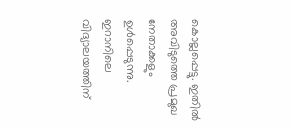കൊല്ലപ്പെട്ടു. ഇതിൽ അവിടുത്തെ പ്രമുഖ നേതാക്കളും ഉൾപ്പെടുന്നു. ഇറാനിലെ വിദ്യാലയത്തിന്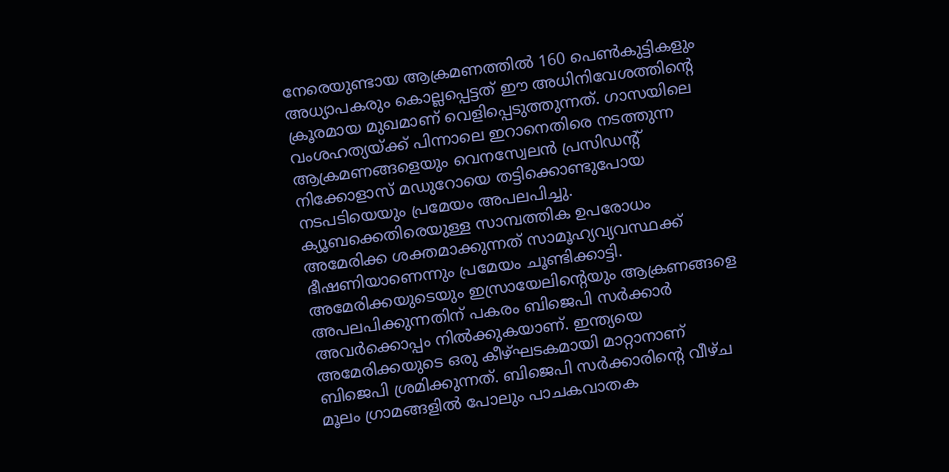നേരെയുണ്ടായ ആക്രമണത്തിൽ 160 പെൺകുട്ടികളും അധ്യാപകരും കൊല്ലപ്പെട്ടത് ഈ അധിനിവേശത്തിന്റെ ക്രൂരമായ മുഖമാണ് വെളിപ്പെടുത്തുന്നത്. ഗാസയിലെ വംശഹത്യയ്ക്ക് പിന്നാലെ ഇറാനെതിരെ നടത്തുന്ന ആക്രമണങ്ങളെയും വെനസ്വേലൻ പ്രസിഡന്റ് നിക്കോളാസ് മഡുറോയെ തട്ടിക്കൊണ്ടുപോയ നടപടിയെയും പ്രമേയം അപലപിച്ചു. ക്യൂബക്കെതിരെയുള്ള സാമ്പത്തിക ഉപരോധം അമേരിക്ക ശക്തമാക്കുന്നത് സാമൂഹ്യവ്യവസ്ഥക്ക് ഭീഷണിയാണെന്നും പ്രമേയം ചൂണ്ടിക്കാട്ടി.
അമേരിക്കയുടെയും ഇസ്രായേലിന്റെയും ആക്രണങ്ങളെ അപലപിക്കുന്നതിന് പകരം ബിജെപി സർക്കാർ അവർക്കൊപ്പം നിൽക്കുകയാണ്. ഇന്ത്യയെ അമേരിക്കയുടെ ഒരു കീഴ്ഘടകമായി മാറ്റാനാണ് ബിജെപി ശ്രമിക്കുന്നത്. ബിജെപി സർക്കാരിന്റെ വീഴ്ച മൂലം ഗ്രാമങ്ങളിൽ പോലും പാചകവാതക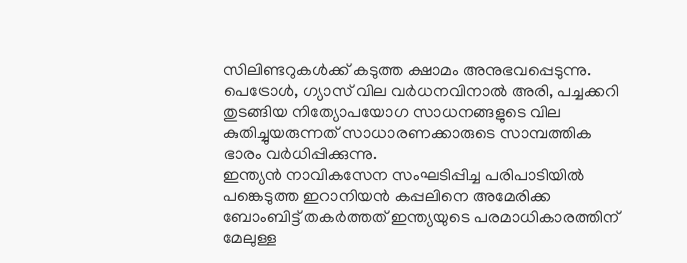സിലിണ്ടറുകൾക്ക് കടുത്ത ക്ഷാമം അനുഭവപ്പെടുന്നു. പെട്രോൾ, ഗ്യാസ് വില വർധനവിനാൽ അരി, പച്ചക്കറി തുടങ്ങിയ നിത്യോപയോഗ സാധനങ്ങളുടെ വില കുതിച്ചുയരുന്നത് സാധാരണക്കാരുടെ സാമ്പത്തിക ഭാരം വർധിപ്പിക്കുന്നു.
ഇന്ത്യൻ നാവികസേന സംഘടിപ്പിച്ച പരിപാടിയിൽ പങ്കെടുത്ത ഇറാനിയൻ കപ്പലിനെ അമേരിക്ക ബോംബിട്ട് തകർത്തത് ഇന്ത്യയുടെ പരമാധികാരത്തിന് മേലുള്ള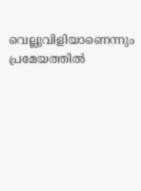വെല്ലുവിളിയാണെന്നും പ്രമേയത്തിൽ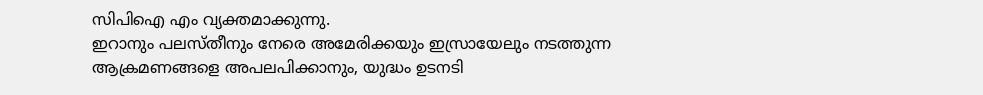സിപിഐ എം വ്യക്തമാക്കുന്നു.
ഇറാനും പലസ്തീനും നേരെ അമേരിക്കയും ഇസ്രായേലും നടത്തുന്ന ആക്രമണങ്ങളെ അപലപിക്കാനും, യുദ്ധം ഉടനടി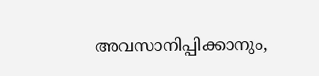അവസാനിപ്പിക്കാനും,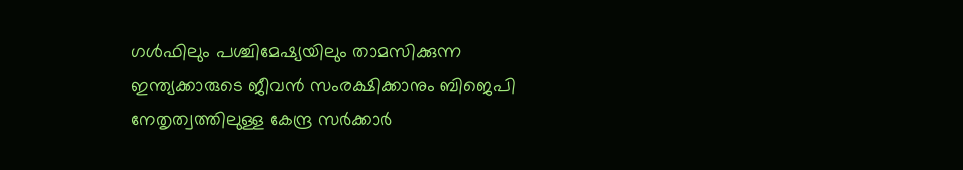ഗൾഫിലും പശ്ചിമേഷ്യയിലും താമസിക്കുന്ന ഇന്ത്യക്കാരുടെ ജീവൻ സംരക്ഷിക്കാനും ബിജെപി നേതൃത്വത്തിലുള്ള കേന്ദ്ര സർക്കാർ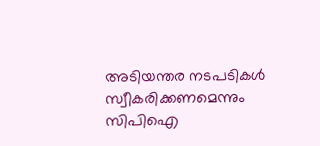അടിയന്തര നടപടികൾ സ്വീകരിക്കണമെന്നും സിപിഐ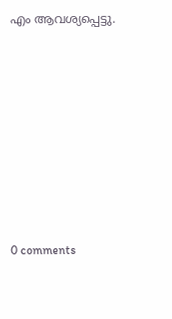എം ആവശ്യപ്പെട്ടു.










0 comments